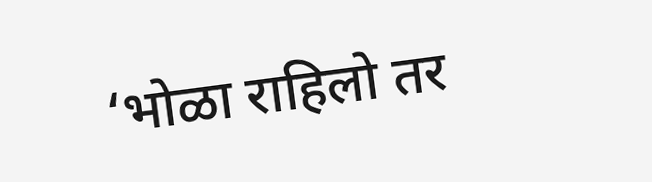‘भोळा राहिलो तर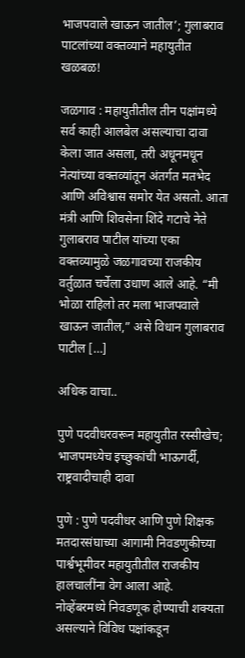भाजपवाले खाऊन जातील’; गुलाबराव पाटलांच्या वक्तव्याने महायुतीत खळबळ!

जळगाव : महायुतीतील तीन पक्षांमध्ये सर्व काही आलबेल असल्याचा दावा केला जात असला, तरी अधूनमधून नेत्यांच्या वक्तव्यांतून अंतर्गत मतभेद आणि अविश्वास समोर येत असतो. आता मंत्री आणि शिवसेना शिंदे गटाचे नेते गुलाबराव पाटील यांच्या एका वक्तव्यामुळे जळगावच्या राजकीय वर्तुळात चर्चेला उधाण आले आहे. “मी भोळा राहिलो तर मला भाजपवाले खाऊन जातील,” असे विधान गुलाबराव पाटील […]

अधिक वाचा..

पुणे पदवीधरवरून महायुतीत रस्सीखेच; भाजपमध्येच इच्छुकांची भाऊगर्दी, राष्ट्रवादीचाही दावा

पुणे : पुणे पदवीधर आणि पुणे शिक्षक मतदारसंघाच्या आगामी निवडणुकीच्या पार्श्वभूमीवर महायुतीतील राजकीय हालचालींना वेग आला आहे. नोव्हेंबरमध्ये निवडणूक होण्याची शक्यता असल्याने विविध पक्षांकडून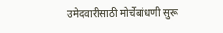उमेदवारीसाठी मोर्चेबांधणी सुरू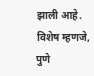झाली आहे. विशेष म्हणजे, पुणे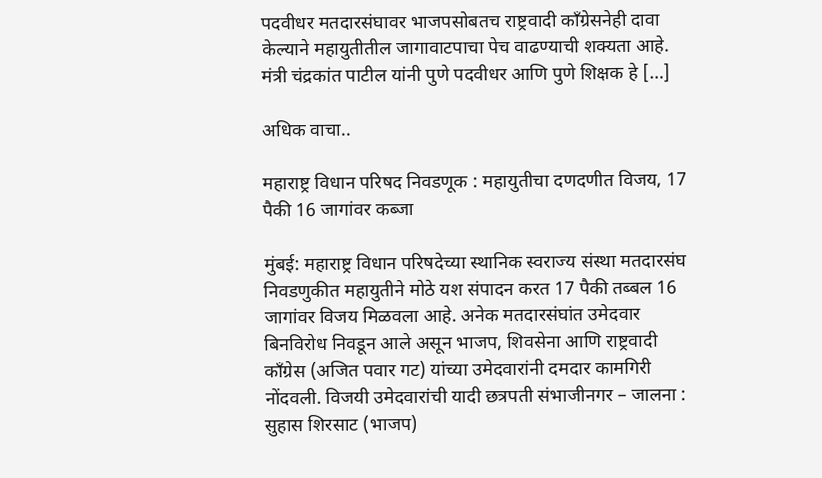पदवीधर मतदारसंघावर भाजपसोबतच राष्ट्रवादी काँग्रेसनेही दावा केल्याने महायुतीतील जागावाटपाचा पेच वाढण्याची शक्यता आहे. मंत्री चंद्रकांत पाटील यांनी पुणे पदवीधर आणि पुणे शिक्षक हे […]

अधिक वाचा..

महाराष्ट्र विधान परिषद निवडणूक : महायुतीचा दणदणीत विजय, 17 पैकी 16 जागांवर कब्जा

मुंबई: महाराष्ट्र विधान परिषदेच्या स्थानिक स्वराज्य संस्था मतदारसंघ निवडणुकीत महायुतीने मोठे यश संपादन करत 17 पैकी तब्बल 16 जागांवर विजय मिळवला आहे. अनेक मतदारसंघांत उमेदवार बिनविरोध निवडून आले असून भाजप, शिवसेना आणि राष्ट्रवादी काँग्रेस (अजित पवार गट) यांच्या उमेदवारांनी दमदार कामगिरी नोंदवली. विजयी उमेदवारांची यादी छत्रपती संभाजीनगर – जालना : सुहास शिरसाट (भाजप)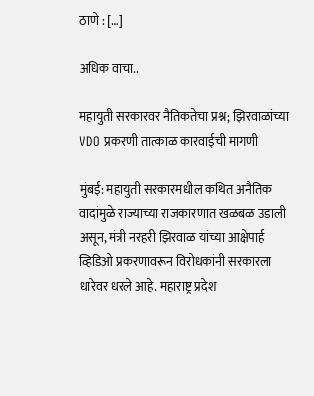ठाणे : […]

अधिक वाचा..

महायुती सरकारवर नैतिकतेचा प्रश्न; झिरवाळांच्या VDO प्रकरणी तात्काळ कारवाईची मागणी

मुंबई: महायुती सरकारमधील कथित अनैतिक वादांमुळे राज्याच्या राजकारणात खळबळ उडाली असून, मंत्री नरहरी झिरवाळ यांच्या आक्षेपार्ह व्हिडिओ प्रकरणावरून विरोधकांनी सरकारला धारेवर धरले आहे. महाराष्ट्र प्रदेश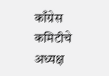काँग्रेस कमिटीचे अध्यक्ष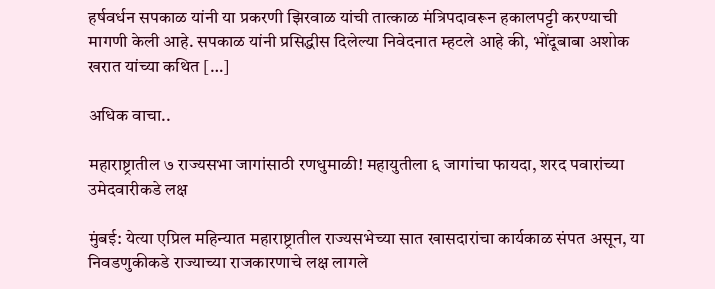हर्षवर्धन सपकाळ यांनी या प्रकरणी झिरवाळ यांची तात्काळ मंत्रिपदावरून हकालपट्टी करण्याची मागणी केली आहे. सपकाळ यांनी प्रसिद्धीस दिलेल्या निवेदनात म्हटले आहे की, भोंदूबाबा अशोक खरात यांच्या कथित […]

अधिक वाचा..

महाराष्ट्रातील ७ राज्यसभा जागांसाठी रणधुमाळी! महायुतीला ६ जागांचा फायदा, शरद पवारांच्या उमेदवारीकडे लक्ष

मुंबई: येत्या एप्रिल महिन्यात महाराष्ट्रातील राज्यसभेच्या सात खासदारांचा कार्यकाळ संपत असून, या निवडणुकीकडे राज्याच्या राजकारणाचे लक्ष लागले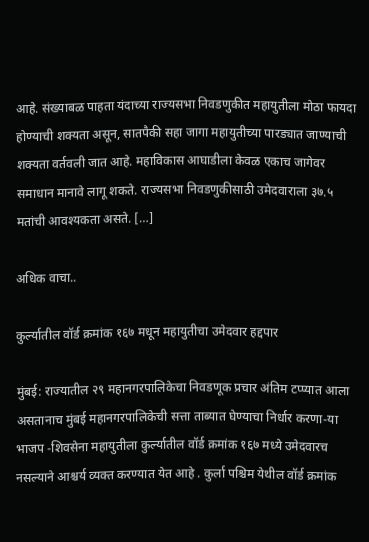आहे. संख्याबळ पाहता यंदाच्या राज्यसभा निवडणुकीत महायुतीला मोठा फायदा होण्याची शक्यता असून, सातपैकी सहा जागा महायुतीच्या पारड्यात जाण्याची शक्यता वर्तवली जात आहे. महाविकास आघाडीला केवळ एकाच जागेवर समाधान मानावे लागू शकते. राज्यसभा निवडणुकीसाठी उमेदवाराला ३७.५ मतांची आवश्यकता असते. […]

अधिक वाचा..

कुर्ल्यातील वॉर्ड क्रमांक १६७ मधून महायुतीचा उमेदवार हद्दपार

मुंबई: राज्यातील २९ महानगरपालिकेचा निवडणूक प्रचार अंतिम टप्प्यात आला असतानाच मुंबई महानगरपालिकेची सत्ता ताब्यात घेण्याचा निर्धार करणा-या भाजप -शिवसेना महायुतीला कुर्ल्यातील वॉर्ड क्रमांक १६७ मध्ये उमेदवारच नसल्याने आश्चर्य व्यक्त करण्यात येत आहे . कुर्ला पश्चिम येथील वॉर्ड क्रमांक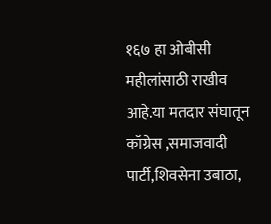१६७ हा ओबीसी महीलांसाठी राखीव आहे.या मतदार संघातून कॉग्रेस ,समाजवादी पार्टी,शिवसेना उबाठा,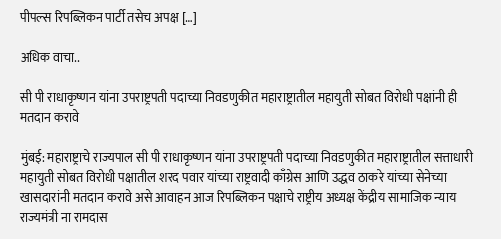पीपल्स रिपब्लिकन पार्टी तसेच अपक्ष […]

अधिक वाचा..

सी पी राधाकृष्णन यांना उपराष्ट्रपती पदाच्या निवडणुकीत महाराष्ट्रातील महायुती सोबत विरोधी पक्षांनी ही मतदान करावे

मुंबई: महाराष्ट्राचे राज्यपाल सी पी राधाकृष्णन यांना उपराष्ट्रपती पदाच्या निवडणुकीत महाराष्ट्रातील सत्ताधारी महायुती सोबत विरोधी पक्षातील शरद पवार यांच्या राष्ट्रवादी काँग्रेस आणि उद्धव ठाकरे यांच्या सेनेच्या खासदारांनी मतदान करावे असे आवाहन आज रिपब्लिकन पक्षाचे राष्ट्रीय अध्यक्ष केंद्रीय सामाजिक न्याय राज्यमंत्री ना रामदास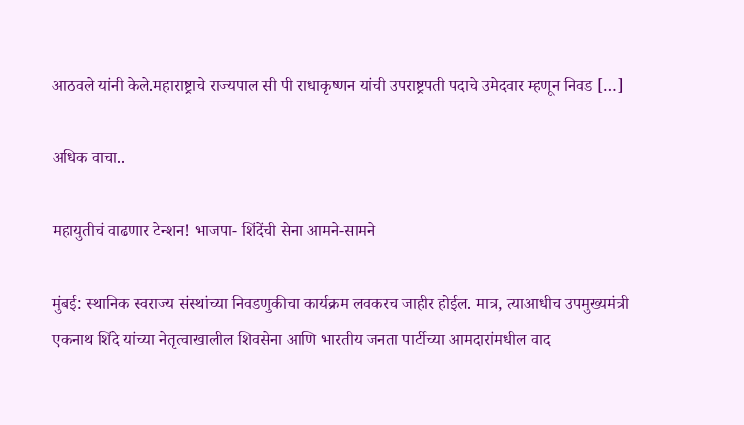आठवले यांनी केले.महाराष्ट्राचे राज्यपाल सी पी राधाकृष्णन यांची उपराष्ट्रपती पदाचे उमेदवार म्हणून निवड […]

अधिक वाचा..

महायुतीचं वाढणार टेन्शन! भाजपा- शिंदेंची सेना आमने-सामने

मुंबई: स्थानिक स्वराज्य संस्थांच्या निवडणुकीचा कार्यक्रम लवकरच जाहीर होईल. मात्र, त्याआधीच उपमुख्यमंत्री एकनाथ शिंदे यांच्या नेतृत्वाखालील शिवसेना आणि भारतीय जनता पार्टीच्या आमदारांमधील वाद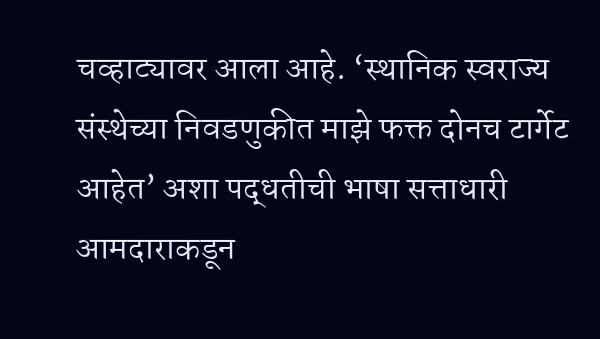चव्हाट्यावर आला आहे. ‘स्थानिक स्वराज्य संस्थेच्या निवडणुकीत माझे फक्त दोनच टार्गेट आहेत’ अशा पद्धतीची भाषा सत्ताधारी आमदाराकडून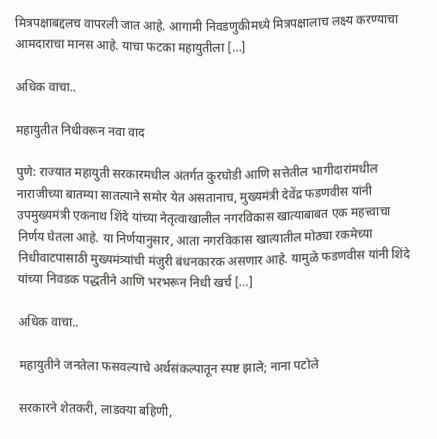मित्रपक्षाबद्दलच वापरली जात आहे. आगामी निवडणुकीमध्ये मित्रपक्षालाच लक्ष्य करण्याचा आमदाराचा मानस आहे. याचा फटका महायुतीला […]

अधिक वाचा..

महायुतीत निधीवरून नवा वाद

पुणे: राज्यात महायुती सरकारमधील अंतर्गत कुरघोडी आणि सत्तेतील भागीदारांमधील नाराजीच्या बातम्या सातत्याने समोर येत असतानाच, मुख्यमंत्री देवेंद्र फडणवीस यांनी उपमुख्यमंत्री एकनाथ शिंदे यांच्या नेतृत्वाखालील नगरविकास खात्याबाबत एक महत्त्वाचा निर्णय घेतला आहे. या निर्णयानुसार, आता नगरविकास खात्यातील मोठ्या रकमेच्या निधीवाटपासाठी मुख्यमंत्र्यांची मंजुरी बंधनकारक असणार आहे. यामुळे फडणवीस यांनी शिंदे यांच्या निवडक पद्धतीने आणि भरभरून निधी खर्च […]

अधिक वाचा..

महायुतीने जनतेला फसवल्याचे अर्थसंकल्पातून स्पष्ट झाले; नाना पटोले

सरकारने शेतकरी, लाडक्या बहिणी,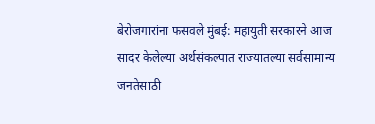बेरोजगारांना फसवले मुंबई: महायुती सरकारने आज सादर केलेल्या अर्थसंकल्पात राज्यातल्या सर्वसामान्य जनतेसाठी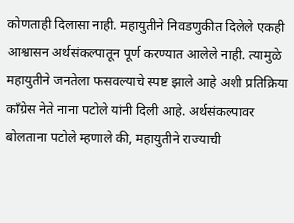कोणताही दिलासा नाही. महायुतीने निवडणुकीत दिलेले एकही आश्वासन अर्थसंकल्पातून पूर्ण करण्यात आलेले नाही. त्यामुळे महायुतीने जनतेला फसवल्याचे स्पष्ट झाले आहे अशी प्रतिक्रिया काँग्रेस नेते नाना पटोले यांनी दिली आहे. अर्थसंकल्पावर बोलताना पटोले म्हणाले की, महायुतीने राज्याची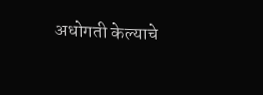अधोगती केल्याचे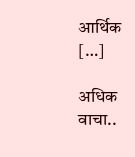आर्थिक […]

अधिक वाचा..